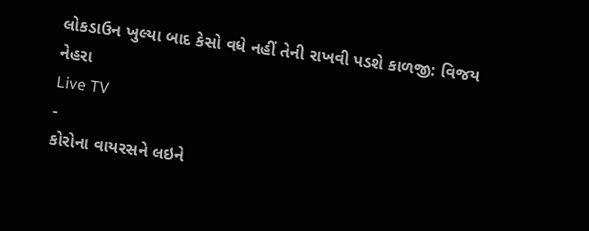લોકડાઉન ખુલ્યા બાદ કેસો વધે નહીં તેની રાખવી પડશે કાળજી: વિજય નેહરા
Live TV
-
કોરોના વાયરસને લઇને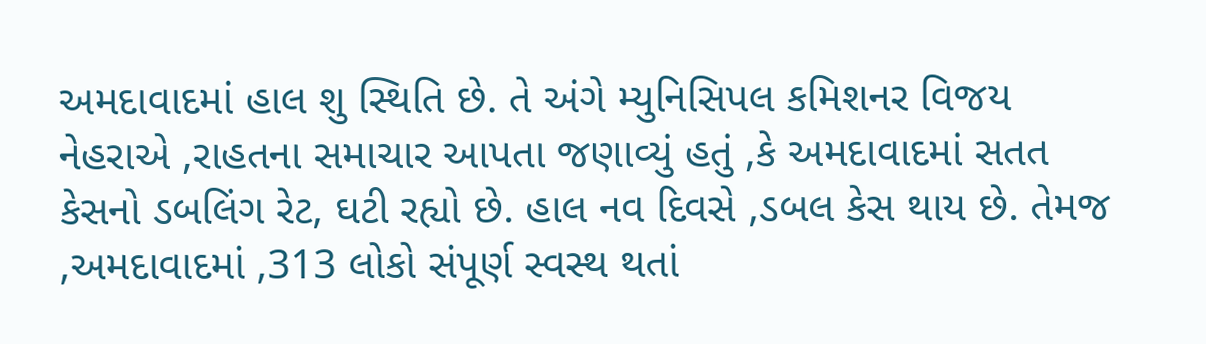અમદાવાદમાં હાલ શુ સ્થિતિ છે. તે અંગે મ્યુનિસિપલ કમિશનર વિજય નેહરાએ ,રાહતના સમાચાર આપતા જણાવ્યું હતું ,કે અમદાવાદમાં સતત કેસનો ડબલિંગ રેટ, ઘટી રહ્યો છે. હાલ નવ દિવસે ,ડબલ કેસ થાય છે. તેમજ ,અમદાવાદમાં ,313 લોકો સંપૂર્ણ સ્વસ્થ થતાં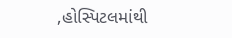,હોસ્પિટલમાંથી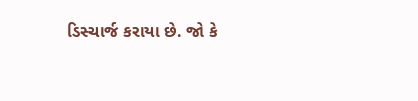ડિસ્ચાર્જ કરાયા છે. જો કે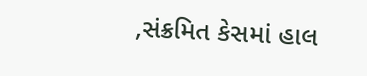,સંક્રમિત કેસમાં હાલ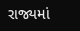રાજ્યમાં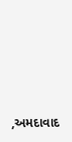,અમદાવાદ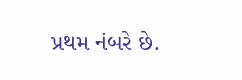પ્રથમ નંબરે છે.